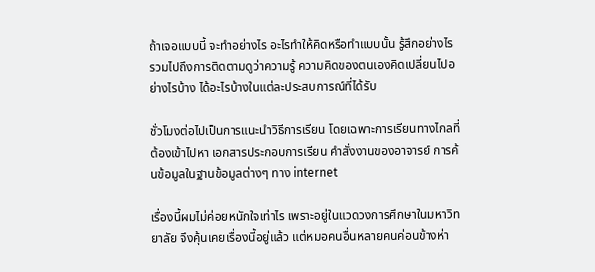ถ้าเจอแบบนี้ จะทำอย่างไร อะไรทำให้คิดหรือทำแบบนั้น รู้สึกอย่างไร รวมไปถึงการติดตามดูว่าความรู้ ความคิดของตนเองคิดเปลี่ยนไปอย่างไรบ้าง ได้อะไรบ้างในแต่ละประสบการณ์ที่ได้รับ

ชั่วโมงต่อไปเป็นการแนะนำวิธีการเรียน โดยเฉพาะการเรียนทางไกลที่ต้องเข้าไปหา เอกสารประกอบการเรียน คำสั่งงานของอาจารย์ การค้นข้อมูลในฐานข้อมูลต่างๆ ทาง internet

เรื่องนี้ผมไม่ค่อยหนักใจเท่าไร เพราะอยู่ในแวดวงการศึกษาในมหาวิทยาลัย จึงคุ้นเคยเรื่องนี้อยู่แล้ว แต่หมอคนอื่นหลายคนค่อนข้างห่า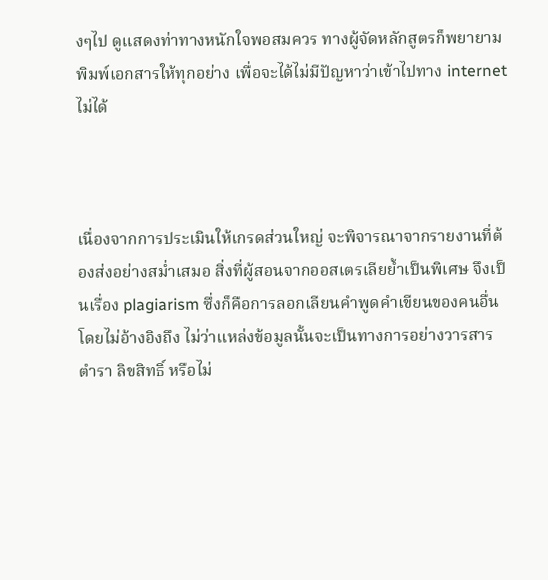งๆไป ดูแสดงท่าทางหนักใจพอสมควร ทางผู้จัดหลักสูตรก็พยายามพิมพ์เอกสารให้ทุกอย่าง เพื่อจะได้ไม่มีปัญหาว่าเข้าไปทาง internet ไม่ได้



เนื่องจากการประเมินให้เกรดส่วนใหญ่ จะพิจารณาจากรายงานที่ต้องส่งอย่างสม่ำเสมอ สิ่งที่ผู้สอนจากออสเตรเลียย้ำเป็นพิเศษ จึงเป็นเรื่อง plagiarism ซึ่งก็คือการลอกเลียนคำพูดคำเขียนของคนอื่นโดยไม่อ้างอิงถึง ไม่ว่าแหล่งข้อมูลนั้นจะเป็นทางการอย่างวารสาร ตำรา ลิขสิทธิ์ หรือไม่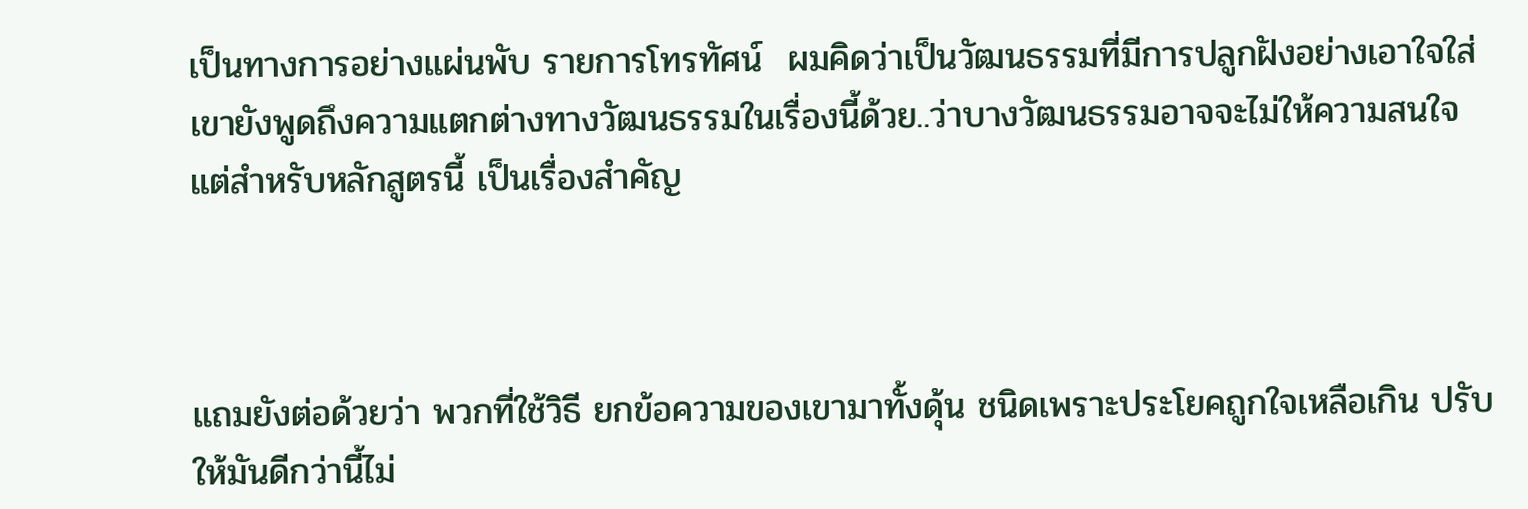เป็นทางการอย่างแผ่นพับ รายการโทรทัศน์  ผมคิดว่าเป็นวัฒนธรรมที่มีการปลูกฝังอย่างเอาใจใส่ เขายังพูดถึงความแตกต่างทางวัฒนธรรมในเรื่องนี้ด้วย..ว่าบางวัฒนธรรมอาจจะไม่ให้ความสนใจ แต่สำหรับหลักสูตรนี้ เป็นเรื่องสำคัญ



แถมยังต่อด้วยว่า พวกที่ใช้วิธี ยกข้อความของเขามาทั้งดุ้น ชนิดเพราะประโยคถูกใจเหลือเกิน ปรับให้มันดีกว่านี้ไม่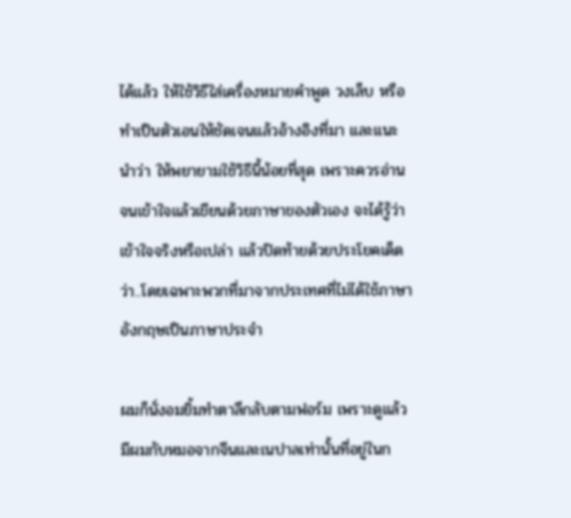ได้แล้ว ให้ใช้วิธีใส่เครื่องหมายคำพูด วงเล็บ หรือทำเป็นตัวเอนให้ชัดเจนแล้วอ้างอิงที่มา และแนะนำว่า ให้พยายามใช้วิธีนี้น้อยที่สุด เพราะควรอ่านจนเข้าใจแล้วเขียนด้วยภาษาของตัวเอง จะได้รู้ว่าเข้าใจจริงหรือเปล่า แล้วปิดท้ายด้วยประโยคเด็ดว่า..โดยเฉพาะพวกที่มาจากประเทศที่ไม่ได้ใช้ภาษาอังกฤษเป็นภาษาประจำ

ผมก็นั่งอมยิ้มทำตาลึกลับตามฟอร์ม เพราะดูแล้วมีผมกับหมอจากจีนและเนปาลเท่านั้นที่อยู่ในก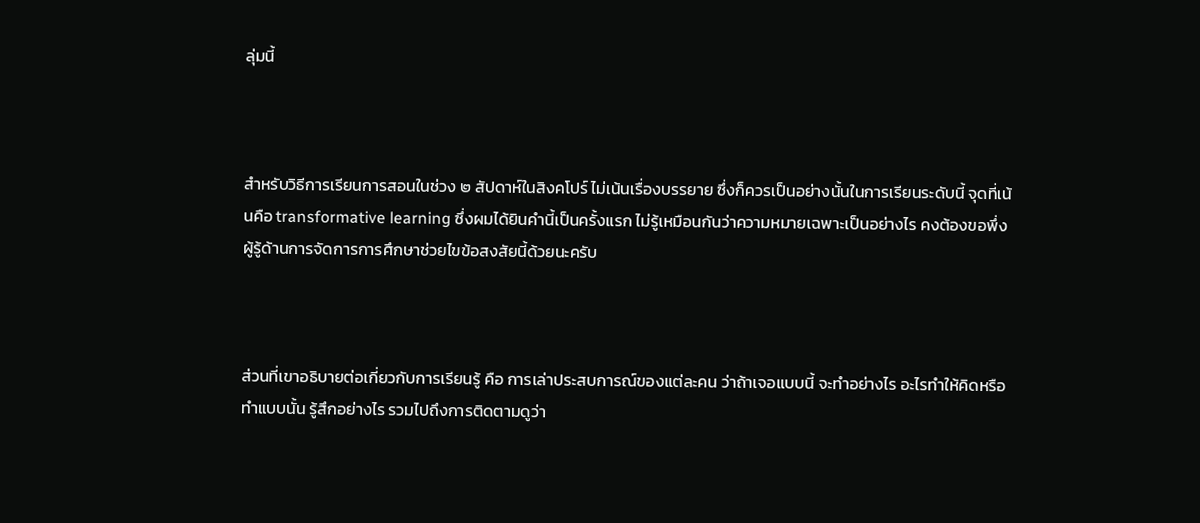ลุ่มนี้



สำหรับวิธีการเรียนการสอนในช่วง ๒ สัปดาห์ในสิงคโปร์ ไม่เน้นเรื่องบรรยาย ซึ่งก็ควรเป็นอย่างนั้นในการเรียนระดับนี้ จุดที่เน้นคือ transformative learning ซึ่งผมได้ยินคำนี้เป็นครั้งแรก ไม่รู้เหมือนกันว่าความหมายเฉพาะเป็นอย่างไร คงต้องขอพึ่งผู้รู้ด้านการจัดการการศึกษาช่วยไขข้อสงสัยนี้ด้วยนะครับ



ส่วนที่เขาอธิบายต่อเกี่ยวกับการเรียนรู้ คือ การเล่าประสบการณ์ของแต่ละคน ว่าถ้าเจอแบบนี้ จะทำอย่างไร อะไรทำให้คิดหรือทำแบบนั้น รู้สึกอย่างไร รวมไปถึงการติดตามดูว่า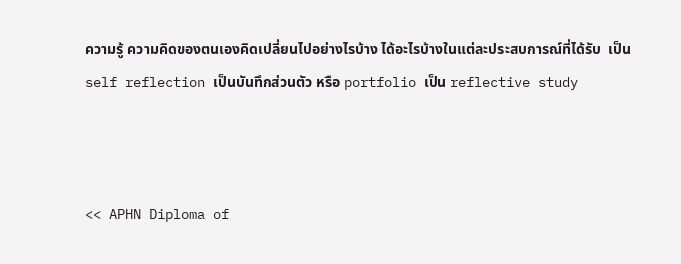ความรู้ ความคิดของตนเองคิดเปลี่ยนไปอย่างไรบ้าง ได้อะไรบ้างในแต่ละประสบการณ์ที่ได้รับ  เป็น self reflection เป็นบันทึกส่วนตัว หรือ portfolio เป็น reflective study



<< APHN Diploma of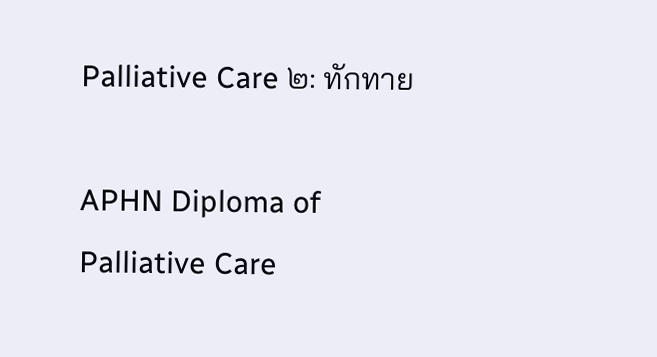Palliative Care ๒: ทักทาย

APHN Diploma of Palliative Care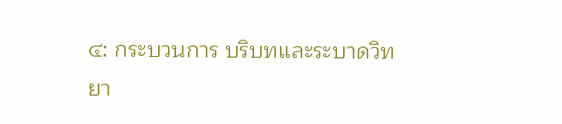๔: กระบวนการ บริบทและระบาดวิทยา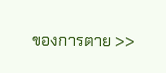ของการตาย >>